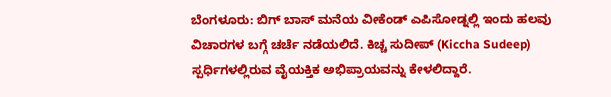ಬೆಂಗಳೂರು: ಬಿಗ್ ಬಾಸ್ ಮನೆಯ ವೀಕೆಂಡ್ ಎಪಿಸೋಡ್ನಲ್ಲಿ ಇಂದು ಹಲವು ವಿಚಾರಗಳ ಬಗ್ಗೆ ಚರ್ಚೆ ನಡೆಯಲಿದೆ. ಕಿಚ್ಚ ಸುದೀಪ್ (Kiccha Sudeep) ಸ್ಪರ್ಧಿಗಳಲ್ಲಿರುವ ವೈಯಕ್ತಿಕ ಅಭಿಪ್ರಾಯವನ್ನು ಕೇಳಲಿದ್ದಾರೆ.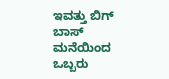ಇವತ್ತು ಬಿಗ್ ಬಾಸ್ ಮನೆಯಿಂದ ಒಬ್ಬರು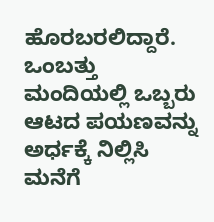ಹೊರಬರಲಿದ್ದಾರೆ. ಒಂಬತ್ತು ಮಂದಿಯಲ್ಲಿ ಒಬ್ಬರು ಆಟದ ಪಯಣವನ್ನು ಅರ್ಧಕ್ಕೆ ನಿಲ್ಲಿಸಿ ಮನೆಗೆ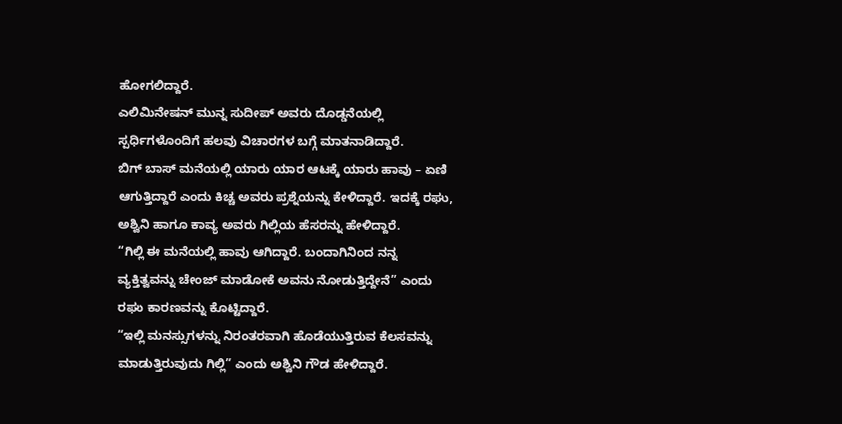ಹೋಗಲಿದ್ದಾರೆ.
ಎಲಿಮಿನೇಷನ್ ಮುನ್ನ ಸುದೀಪ್ ಅವರು ದೊಡ್ಡನೆಯಲ್ಲಿ ಸ್ಪರ್ಧಿಗಳೊಂದಿಗೆ ಹಲವು ವಿಚಾರಗಳ ಬಗ್ಗೆ ಮಾತನಾಡಿದ್ದಾರೆ.
ಬಿಗ್ ಬಾಸ್ ಮನೆಯಲ್ಲಿ ಯಾರು ಯಾರ ಆಟಕ್ಕೆ ಯಾರು ಹಾವು – ಏಣಿ ಆಗುತ್ತಿದ್ದಾರೆ ಎಂದು ಕಿಚ್ಚ ಅವರು ಪ್ರಶ್ನೆಯನ್ನು ಕೇಳಿದ್ದಾರೆ. ಇದಕ್ಕೆ ರಘು, ಅಶ್ವಿನಿ ಹಾಗೂ ಕಾವ್ಯ ಅವರು ಗಿಲ್ಲಿಯ ಹೆಸರನ್ನು ಹೇಳಿದ್ದಾರೆ.
“ಗಿಲ್ಲಿ ಈ ಮನೆಯಲ್ಲಿ ಹಾವು ಆಗಿದ್ದಾರೆ. ಬಂದಾಗಿನಿಂದ ನನ್ನ ವ್ಯಕ್ತಿತ್ವವನ್ನು ಚೇಂಜ್ ಮಾಡೋಕೆ ಅವನು ನೋಡುತ್ತಿದ್ದೇನೆ” ಎಂದು ರಘು ಕಾರಣವನ್ನು ಕೊಟ್ಟಿದ್ದಾರೆ.
“ಇಲ್ಲಿ ಮನಸ್ಸುಗಳನ್ನು ನಿರಂತರವಾಗಿ ಹೊಡೆಯುತ್ತಿರುವ ಕೆಲಸವನ್ನು ಮಾಡುತ್ತಿರುವುದು ಗಿಲ್ಲಿ” ಎಂದು ಅಶ್ವಿನಿ ಗೌಡ ಹೇಳಿದ್ದಾರೆ.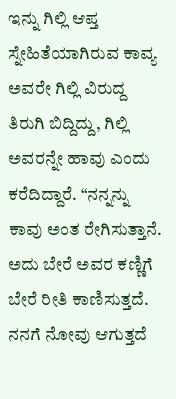ಇನ್ನು ಗಿಲ್ಲಿ ಆಪ್ತ ಸ್ನೇಹಿತೆಯಾಗಿರುವ ಕಾವ್ಯ ಅವರೇ ಗಿಲ್ಲಿ ವಿರುದ್ದ ತಿರುಗಿ ಬಿದ್ದಿದ್ದು, ಗಿಲ್ಲಿ ಅವರನ್ನೇ ಹಾವು ಎಂದು ಕರೆದಿದ್ದಾರೆ. “ನನ್ನನ್ನು ಕಾವು ಅಂತ ರೇಗಿಸುತ್ತಾನೆ. ಅದು ಬೇರೆ ಅವರ ಕಣ್ಣಿಗೆ ಬೇರೆ ರೀತಿ ಕಾಣಿಸುತ್ತದೆ. ನನಗೆ ನೋವು ಆಗುತ್ತದೆ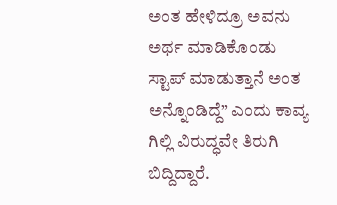ಅಂತ ಹೇಳಿದ್ರೂ ಅವನು ಅರ್ಥ ಮಾಡಿಕೊಂಡು ಸ್ಟಾಪ್ ಮಾಡುತ್ತಾನೆ ಅಂತ ಅನ್ನೊಂಡಿದ್ದೆ” ಎಂದು ಕಾವ್ಯ ಗಿಲ್ಲಿ ವಿರುದ್ಧವೇ ತಿರುಗಿ ಬಿದ್ದಿದ್ದಾರೆ.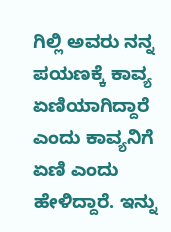ಗಿಲ್ಲಿ ಅವರು ನನ್ನ ಪಯಣಕ್ಕೆ ಕಾವ್ಯ ಏಣಿಯಾಗಿದ್ದಾರೆ ಎಂದು ಕಾವ್ಯನಿಗೆ ಏಣಿ ಎಂದು ಹೇಳಿದ್ದಾರೆ. ಇನ್ನು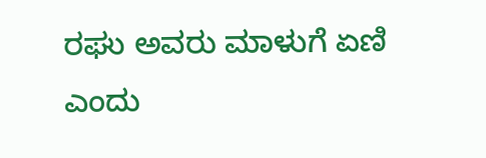ರಘು ಅವರು ಮಾಳುಗೆ ಏಣಿ ಎಂದು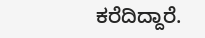ಕರೆದಿದ್ದಾರೆ.